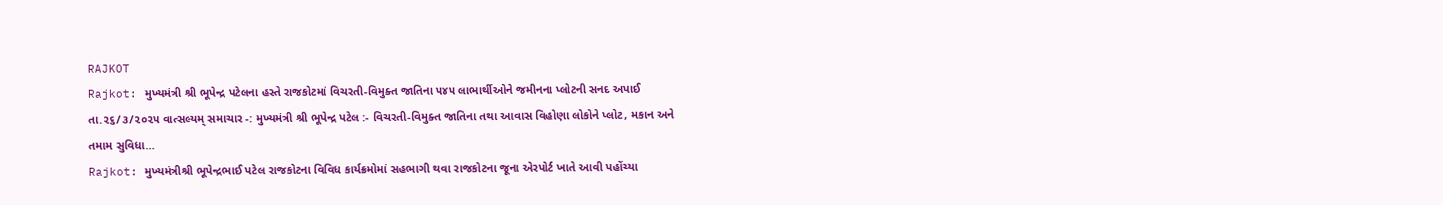RAJKOT
Rajkot: મુખ્યમંત્રી શ્રી ભૂપેન્દ્ર પટેલના હસ્તે રાજકોટમાં વિચરતી-વિમુક્ત જાતિના ૫૪૫ લાભાર્થીઓને જમીનના પ્લોટની સનદ અપાઈ
તા.૨૬/૩/૨૦૨૫ વાત્સલ્યમ્ સમાચાર -: મુખ્યમંત્રી શ્રી ભૂપેન્દ્ર પટેલ :- વિચરતી-વિમુક્ત જાતિના તથા આવાસ વિહોણા લોકોને પ્લોટ, મકાન અને તમામ સુવિધા…
Rajkot: મુખ્યમંત્રીશ્રી ભૂપેન્દ્રભાઈ પટેલ રાજકોટના વિવિધ કાર્યક્રમોમાં સહભાગી થવા રાજકોટના જૂના એરપોર્ટ ખાતે આવી પહોંચ્યા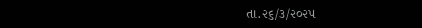તા.૨૬/૩/૨૦૨૫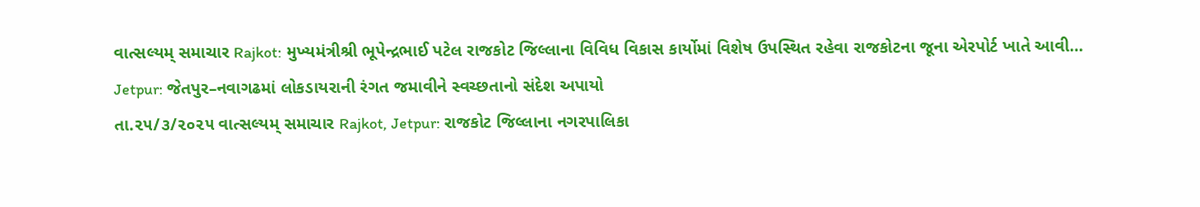વાત્સલ્યમ્ સમાચાર Rajkot: મુખ્યમંત્રીશ્રી ભૂપેન્દ્રભાઈ પટેલ રાજકોટ જિલ્લાના વિવિધ વિકાસ કાર્યોમાં વિશેષ ઉપસ્થિત રહેવા રાજકોટના જૂના એરપોર્ટ ખાતે આવી…
Jetpur: જેતપુર–નવાગઢમાં લોકડાયરાની રંગત જમાવીને સ્વચ્છતાનો સંદેશ અપાયો
તા.૨૫/૩/૨૦૨૫ વાત્સલ્યમ્ સમાચાર Rajkot, Jetpur: રાજકોટ જિલ્લાના નગરપાલિકા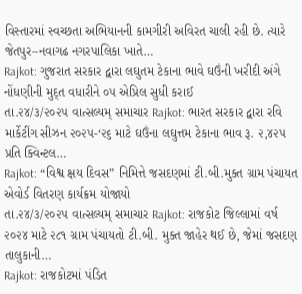વિસ્તારમાં સ્વચ્છતા અભિયાનની કામગીરી અવિરત ચાલી રહી છે. ત્યારે જેતપુર–નવાગઢ નગરપાલિકા ખાતે…
Rajkot: ગુજરાત સરકાર દ્વારા લઘુતમ ટેકાના ભાવે ઘઉંની ખરીદી અંગે નોંધણીની મુદ્ત વધારીને ૦૫ એપ્રિલ સુધી કરાઈ
તા.૨૪/૩/૨૦૨૫ વાત્સલ્યમ્ સમાચાર Rajkot: ભારત સરકાર દ્વારા રવિ માર્કેટીંગ સીઝન ૨૦૨૫-‘૨૬ માટે ઘઉંના લઘુત્તમ ટેકાના ભાવ રૂ. ૨,૪૨૫ પ્રતિ ક્વિન્ટલ…
Rajkot: “વિશ્વ ક્ષય દિવસ” નિમિત્તે જસદણમાં ટી.બી.મુક્ત ગ્રામ પંચાયત એવોર્ડ વિતરણ કાર્યક્રમ યોજાયો
તા.૨૪/૩/૨૦૨૫ વાત્સલ્યમ્ સમાચાર Rajkot: રાજકોટ જિલ્લામાં વર્ષ ૨૦૨૪ માટે ૨૮૧ ગ્રામ પંચાયતો ટી.બી. મુક્ત જાહેર થઈ છે, જેમાં જસદણ તાલુકાની…
Rajkot: રાજકોટમાં પંડિત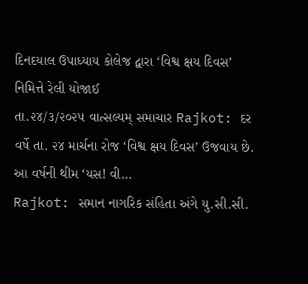દિનદયાલ ઉપાધ્યાય કોલેજ દ્વારા ‘વિશ્વ ક્ષય દિવસ’ નિમિત્તે રેલી યોજાઈ
તા.૨૪/૩/૨૦૨૫ વાત્સલ્યમ્ સમાચાર Rajkot: દર વર્ષે તા. ૨૪ માર્ચના રોજ ‘વિશ્વ ક્ષય દિવસ’ ઉજવાય છે. આ વર્ષની થીમ ‘યસ! વી…
Rajkot: સમાન નાગરિક સંહિતા અંગે યુ.સી.સી.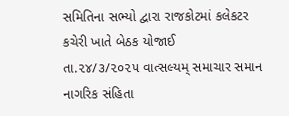સમિતિના સભ્યો દ્વારા રાજકોટમાં કલેકટર કચેરી ખાતે બેઠક યોજાઈ
તા.૨૪/૩/૨૦૨૫ વાત્સલ્યમ્ સમાચાર સમાન નાગરિક સંહિતા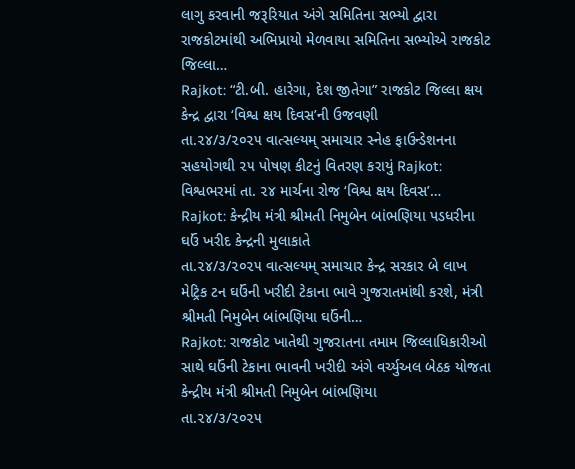લાગુ કરવાની જરૂરિયાત અંગે સમિતિના સભ્યો દ્વારા રાજકોટમાંથી અભિપ્રાયો મેળવાયા સમિતિના સભ્યોએ રાજકોટ જિલ્લા…
Rajkot: “ટી.બી. હારેગા, દેશ જીતેગા” રાજકોટ જિલ્લા ક્ષય કેન્દ્ર દ્વારા ‘વિશ્વ ક્ષય દિવસ’ની ઉજવણી
તા.૨૪/૩/૨૦૨૫ વાત્સલ્યમ્ સમાચાર સ્નેહ ફાઉન્ડેશનના સહયોગથી ૨૫ પોષણ કીટનું વિતરણ કરાયું Rajkot: વિશ્વભરમાં તા. ૨૪ માર્ચના રોજ ‘વિશ્વ ક્ષય દિવસ’…
Rajkot: કેન્દ્રીય મંત્રી શ્રીમતી નિમુબેન બાંભણિયા પડધરીના ઘઉં ખરીદ કેન્દ્રની મુલાકાતે
તા.૨૪/૩/૨૦૨૫ વાત્સલ્યમ્ સમાચાર કેન્દ્ર સરકાર બે લાખ મેટ્રિક ટન ઘઉંની ખરીદી ટેકાના ભાવે ગુજરાતમાંથી કરશે, મંત્રી શ્રીમતી નિમુબેન બાંભણિયા ઘઉંની…
Rajkot: રાજકોટ ખાતેથી ગુજરાતના તમામ જિલ્લાધિકારીઓ સાથે ઘઉંની ટેકાના ભાવની ખરીદી અંગે વર્ચ્યુઅલ બેઠક યોજતા કેન્દ્રીય મંત્રી શ્રીમતી નિમુબેન બાંભણિયા
તા.૨૪/૩/૨૦૨૫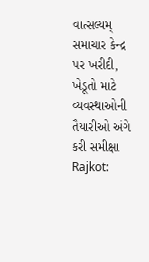વાત્સલ્યમ્ સમાચાર કેન્દ્ર પર ખરીદી, ખેડૂતો માટે વ્યવસ્થાઓની તૈયારીઓ અંગે કરી સમીક્ષા Rajkot: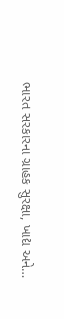ભારત સરકારના ગ્રાહક સુરક્ષા, ખાદ્ય અને…